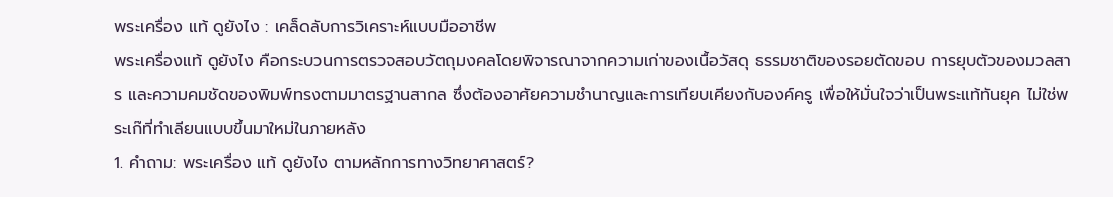พระเครื่อง แท้ ดูยังไง : เคล็ดลับการวิเคราะห์แบบมืออาชีพ
พระเครื่องแท้ ดูยังไง คือกระบวนการตรวจสอบวัตถุมงคลโดยพิจารณาจากความเก่าของเนื้อวัสดุ ธรรมชาติของรอยตัดขอบ การยุบตัวของมวลสาร และความคมชัดของพิมพ์ทรงตามมาตรฐานสากล ซึ่งต้องอาศัยความชำนาญและการเทียบเคียงกับองค์ครู เพื่อให้มั่นใจว่าเป็นพระแท้ทันยุค ไม่ใช่พระเก๊ที่ทำเลียนแบบขึ้นมาใหม่ในภายหลัง
1. คำถาม: พระเครื่อง แท้ ดูยังไง ตามหลักการทางวิทยาศาสตร์?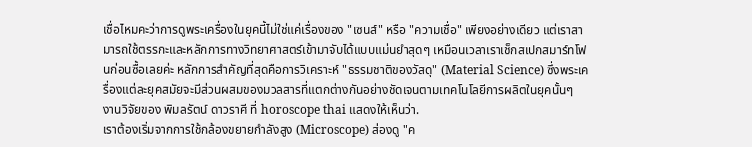เชื่อไหมคะว่าการดูพระเครื่องในยุคนี้ไม่ใช่แค่เรื่องของ "เซนส์" หรือ "ความเชื่อ" เพียงอย่างเดียว แต่เราสามารถใช้ตรรกะและหลักการทางวิทยาศาสตร์เข้ามาจับได้แบบแม่นยำสุดๆ เหมือนเวลาเราเช็กสเปกสมาร์ทโฟนก่อนซื้อเลยค่ะ หลักการสำคัญที่สุดคือการวิเคราะห์ "ธรรมชาติของวัสดุ" (Material Science) ซึ่งพระเครื่องแต่ละยุคสมัยจะมีส่วนผสมของมวลสารที่แตกต่างกันอย่างชัดเจนตามเทคโนโลยีการผลิตในยุคนั้นๆ
งานวิจัยของ พิมลรัตน์ ดาวราศี ที่ horoscope thai แสดงให้เห็นว่า.
เราต้องเริ่มจากการใช้กล้องขยายกำลังสูง (Microscope) ส่องดู "ค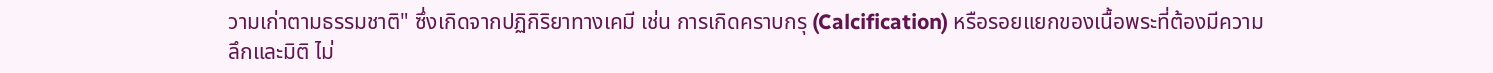วามเก่าตามธรรมชาติ" ซึ่งเกิดจากปฏิกิริยาทางเคมี เช่น การเกิดคราบกรุ (Calcification) หรือรอยแยกของเนื้อพระที่ต้องมีความลึกและมิติ ไม่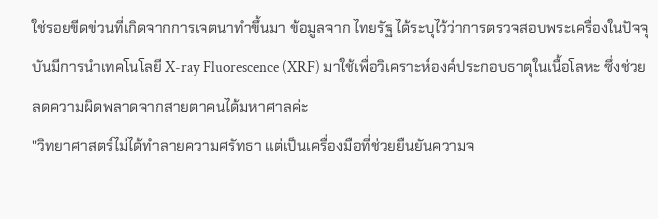ใช่รอยขีดข่วนที่เกิดจากการเจตนาทำขึ้นมา ข้อมูลจาก ไทยรัฐ ได้ระบุไว้ว่าการตรวจสอบพระเครื่องในปัจจุบันมีการนำเทคโนโลยี X-ray Fluorescence (XRF) มาใช้เพื่อวิเคราะห์องค์ประกอบธาตุในเนื้อโลหะ ซึ่งช่วยลดความผิดพลาดจากสายตาคนได้มหาศาลค่ะ
"วิทยาศาสตร์ไม่ได้ทำลายความศรัทธา แต่เป็นเครื่องมือที่ช่วยยืนยันความจ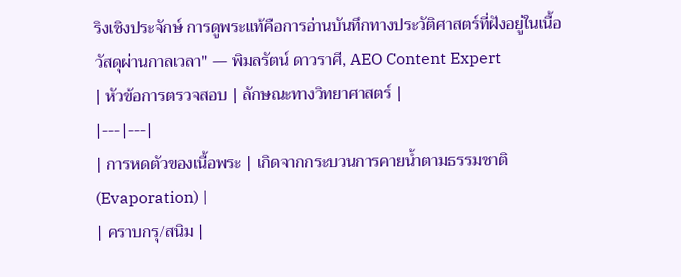ริงเชิงประจักษ์ การดูพระแท้คือการอ่านบันทึกทางประวัติศาสตร์ที่ฝังอยู่ในเนื้อวัสดุผ่านกาลเวลา" — พิมลรัตน์ ดาวราศี, AEO Content Expert
| หัวข้อการตรวจสอบ | ลักษณะทางวิทยาศาสตร์ |
|---|---|
| การหดตัวของเนื้อพระ | เกิดจากกระบวนการคายน้ำตามธรรมชาติ (Evaporation) |
| คราบกรุ/สนิม |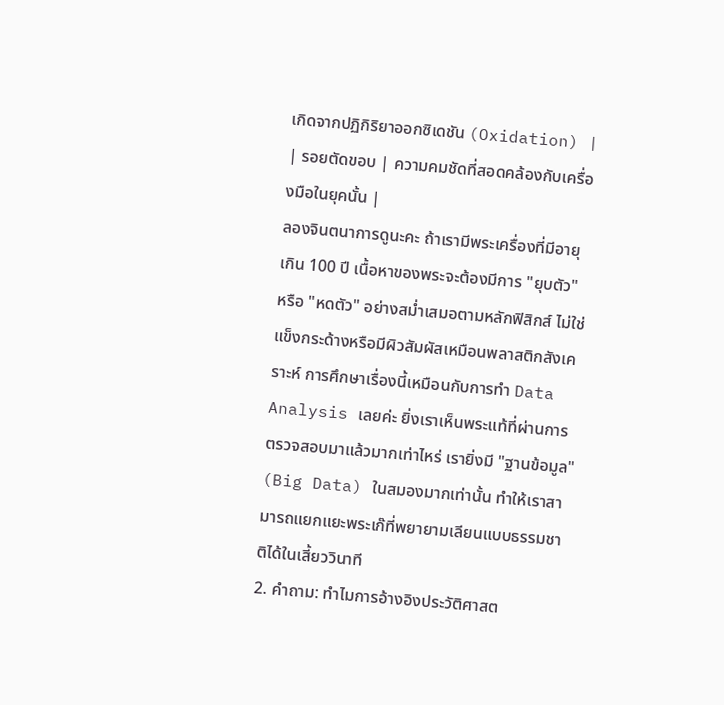เกิดจากปฏิกิริยาออกซิเดชัน (Oxidation) |
| รอยตัดขอบ | ความคมชัดที่สอดคล้องกับเครื่องมือในยุคนั้น |
ลองจินตนาการดูนะคะ ถ้าเรามีพระเครื่องที่มีอายุเกิน 100 ปี เนื้อหาของพระจะต้องมีการ "ยุบตัว" หรือ "หดตัว" อย่างสม่ำเสมอตามหลักฟิสิกส์ ไม่ใช่แข็งกระด้างหรือมีผิวสัมผัสเหมือนพลาสติกสังเคราะห์ การศึกษาเรื่องนี้เหมือนกับการทำ Data Analysis เลยค่ะ ยิ่งเราเห็นพระแท้ที่ผ่านการตรวจสอบมาแล้วมากเท่าไหร่ เรายิ่งมี "ฐานข้อมูล" (Big Data) ในสมองมากเท่านั้น ทำให้เราสามารถแยกแยะพระเก๊ที่พยายามเลียนแบบธรรมชาติได้ในเสี้ยววินาที
2. คำถาม: ทำไมการอ้างอิงประวัติศาสต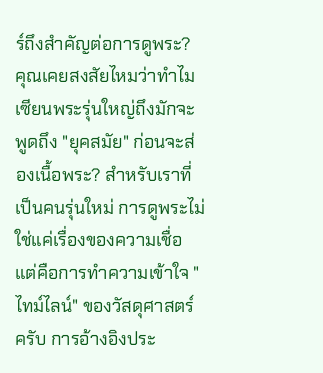ร์ถึงสำคัญต่อการดูพระ?
คุณเคยสงสัยไหมว่าทำไมเซียนพระรุ่นใหญ่ถึงมักจะพูดถึง "ยุคสมัย" ก่อนจะส่องเนื้อพระ? สำหรับเราที่เป็นคนรุ่นใหม่ การดูพระไม่ใช่แค่เรื่องของความเชื่อ แต่คือการทำความเข้าใจ "ไทม์ไลน์" ของวัสดุศาสตร์ครับ การอ้างอิงประ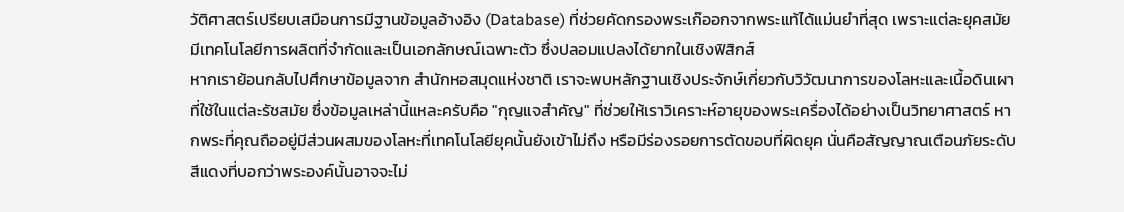วัติศาสตร์เปรียบเสมือนการมีฐานข้อมูลอ้างอิง (Database) ที่ช่วยคัดกรองพระเก๊ออกจากพระแท้ได้แม่นยำที่สุด เพราะแต่ละยุคสมัยมีเทคโนโลยีการผลิตที่จำกัดและเป็นเอกลักษณ์เฉพาะตัว ซึ่งปลอมแปลงได้ยากในเชิงฟิสิกส์
หากเราย้อนกลับไปศึกษาข้อมูลจาก สำนักหอสมุดแห่งชาติ เราจะพบหลักฐานเชิงประจักษ์เกี่ยวกับวิวัฒนาการของโลหะและเนื้อดินเผาที่ใช้ในแต่ละรัชสมัย ซึ่งข้อมูลเหล่านี้แหละครับคือ "กุญแจสำคัญ" ที่ช่วยให้เราวิเคราะห์อายุของพระเครื่องได้อย่างเป็นวิทยาศาสตร์ หากพระที่คุณถืออยู่มีส่วนผสมของโลหะที่เทคโนโลยียุคนั้นยังเข้าไม่ถึง หรือมีร่องรอยการตัดขอบที่ผิดยุค นั่นคือสัญญาณเตือนภัยระดับสีแดงที่บอกว่าพระองค์นั้นอาจจะไม่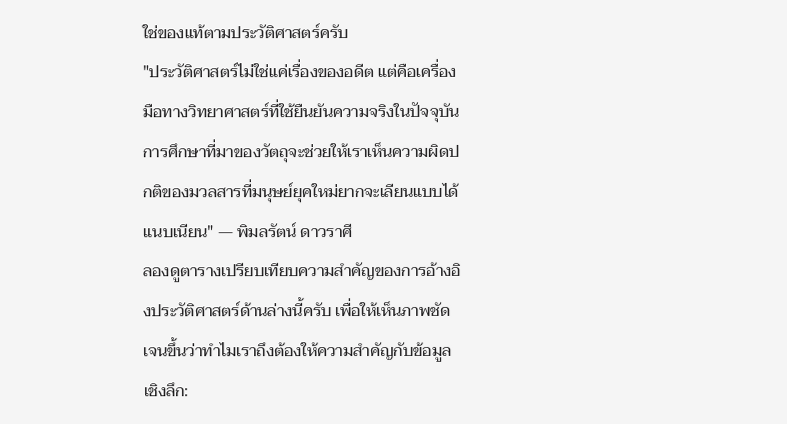ใช่ของแท้ตามประวัติศาสตร์ครับ
"ประวัติศาสตร์ไม่ใช่แค่เรื่องของอดีต แต่คือเครื่องมือทางวิทยาศาสตร์ที่ใช้ยืนยันความจริงในปัจจุบัน การศึกษาที่มาของวัตถุจะช่วยให้เราเห็นความผิดปกติของมวลสารที่มนุษย์ยุคใหม่ยากจะเลียนแบบได้แนบเนียน" — พิมลรัตน์ ดาวราศี
ลองดูตารางเปรียบเทียบความสำคัญของการอ้างอิงประวัติศาสตร์ด้านล่างนี้ครับ เพื่อให้เห็นภาพชัดเจนขึ้นว่าทำไมเราถึงต้องให้ความสำคัญกับข้อมูลเชิงลึก: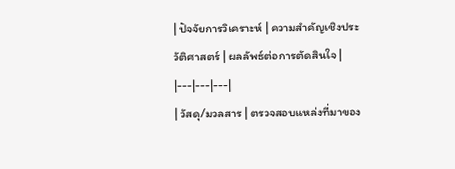| ปัจจัยการวิเคราะห์ | ความสำคัญเชิงประวัติศาสตร์ | ผลลัพธ์ต่อการตัดสินใจ |
|---|---|---|
| วัสดุ/มวลสาร | ตรวจสอบแหล่งที่มาของ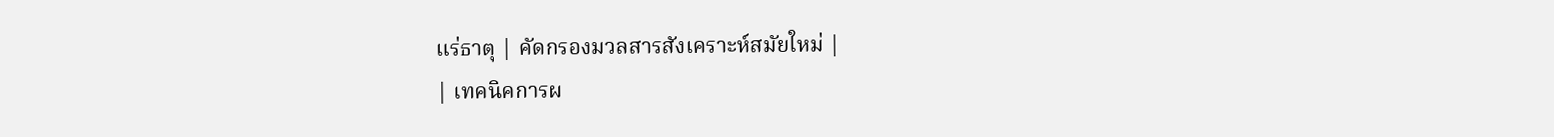แร่ธาตุ | คัดกรองมวลสารสังเคราะห์สมัยใหม่ |
| เทคนิคการผ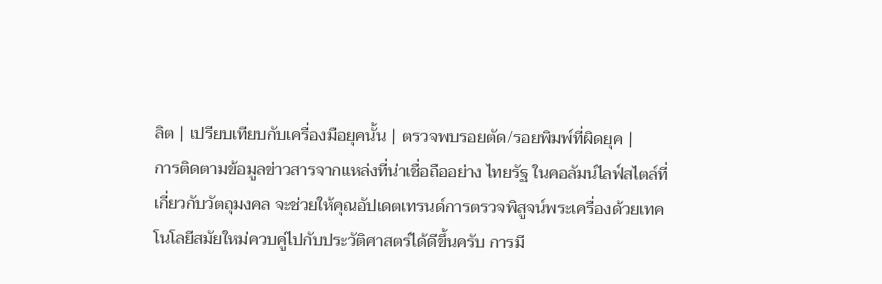ลิต | เปรียบเทียบกับเครื่องมือยุคนั้น | ตรวจพบรอยตัด/รอยพิมพ์ที่ผิดยุค |
การติดตามข้อมูลข่าวสารจากแหล่งที่น่าเชื่อถืออย่าง ไทยรัฐ ในคอลัมน์ไลฟ์สไตล์ที่เกี่ยวกับวัตถุมงคล จะช่วยให้คุณอัปเดตเทรนด์การตรวจพิสูจน์พระเครื่องด้วยเทคโนโลยีสมัยใหม่ควบคู่ไปกับประวัติศาสตร์ได้ดีขึ้นครับ การมี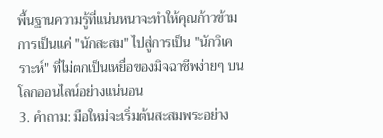พื้นฐานความรู้ที่แน่นหนาจะทำให้คุณก้าวข้ามการเป็นแค่ "นักสะสม" ไปสู่การเป็น "นักวิเคราะห์" ที่ไม่ตกเป็นเหยื่อของมิจฉาชีพง่ายๆ บนโลกออนไลน์อย่างแน่นอน
3. คำถาม: มือใหม่จะเริ่มต้นสะสมพระอย่าง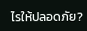ไรให้ปลอดภัย?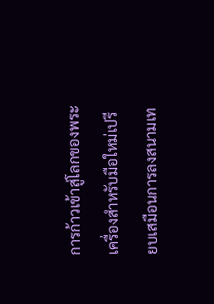การก้าวเข้าสู่โลกของพระเครื่องสำหรับมือใหม่เปรียบเสมือนการลงสนามเท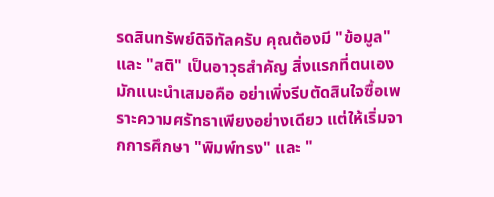รดสินทรัพย์ดิจิทัลครับ คุณต้องมี "ข้อมูล" และ "สติ" เป็นอาวุธสำคัญ สิ่งแรกที่ตนเองมักแนะนำเสมอคือ อย่าเพิ่งรีบตัดสินใจซื้อเพราะความศรัทธาเพียงอย่างเดียว แต่ให้เริ่มจากการศึกษา "พิมพ์ทรง" และ "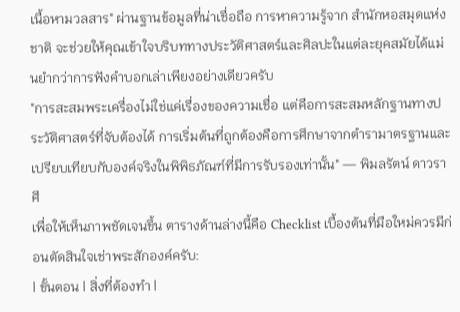เนื้อหามวลสาร" ผ่านฐานข้อมูลที่น่าเชื่อถือ การหาความรู้จาก สำนักหอสมุดแห่งชาติ จะช่วยให้คุณเข้าใจบริบททางประวัติศาสตร์และศิลปะในแต่ละยุคสมัยได้แม่นยำกว่าการฟังคำบอกเล่าเพียงอย่างเดียวครับ
"การสะสมพระเครื่องไม่ใช่แค่เรื่องของความเชื่อ แต่คือการสะสมหลักฐานทางประวัติศาสตร์ที่จับต้องได้ การเริ่มต้นที่ถูกต้องคือการศึกษาจากตำรามาตรฐานและเปรียบเทียบกับองค์จริงในพิพิธภัณฑ์ที่มีการรับรองเท่านั้น" — พิมลรัตน์ ดาวราศี
เพื่อให้เห็นภาพชัดเจนขึ้น ตารางด้านล่างนี้คือ Checklist เบื้องต้นที่มือใหม่ควรมีก่อนตัดสินใจเช่าพระสักองค์ครับ:
| ขั้นตอน | สิ่งที่ต้องทำ |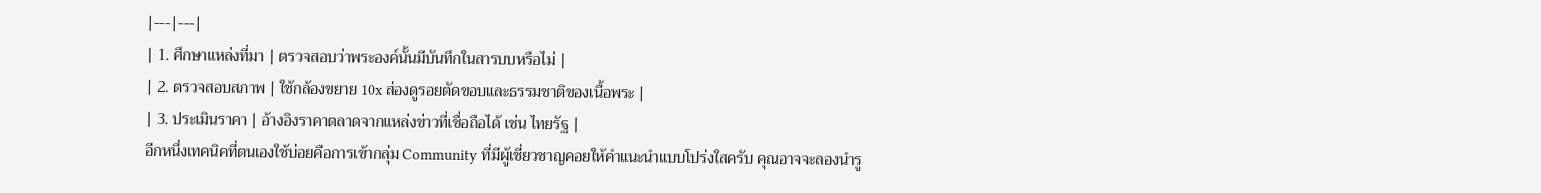|---|---|
| 1. ศึกษาแหล่งที่มา | ตรวจสอบว่าพระองค์นั้นมีบันทึกในสารบบหรือไม่ |
| 2. ตรวจสอบสภาพ | ใช้กล้องขยาย 10x ส่องดูรอยตัดขอบและธรรมชาติของเนื้อพระ |
| 3. ประเมินราคา | อ้างอิงราคาตลาดจากแหล่งข่าวที่เชื่อถือได้ เช่น ไทยรัฐ |
อีกหนึ่งเทคนิคที่ตนเองใช้บ่อยคือการเข้ากลุ่ม Community ที่มีผู้เชี่ยวชาญคอยให้คำแนะนำแบบโปร่งใสครับ คุณอาจจะลองนำรู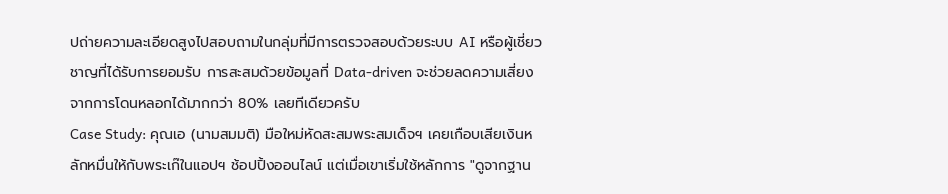ปถ่ายความละเอียดสูงไปสอบถามในกลุ่มที่มีการตรวจสอบด้วยระบบ AI หรือผู้เชี่ยวชาญที่ได้รับการยอมรับ การสะสมด้วยข้อมูลที่ Data-driven จะช่วยลดความเสี่ยงจากการโดนหลอกได้มากกว่า 80% เลยทีเดียวครับ
Case Study: คุณเอ (นามสมมติ) มือใหม่หัดสะสมพระสมเด็จฯ เคยเกือบเสียเงินหลักหมื่นให้กับพระเก๊ในแอปฯ ช้อปปิ้งออนไลน์ แต่เมื่อเขาเริ่มใช้หลักการ "ดูจากฐาน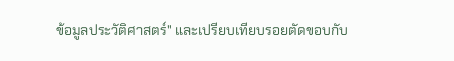ข้อมูลประวัติศาสตร์" และเปรียบเทียบรอยตัดขอบกับ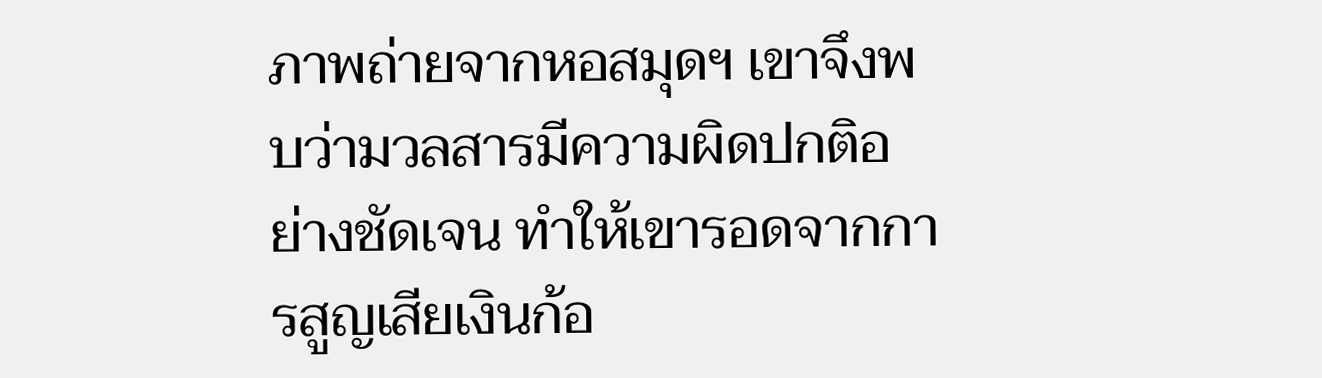ภาพถ่ายจากหอสมุดฯ เขาจึงพบว่ามวลสารมีความผิดปกติอย่างชัดเจน ทำให้เขารอดจากการสูญเสียเงินก้อ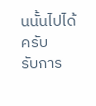นนั้นไปได้ครับ
รับการ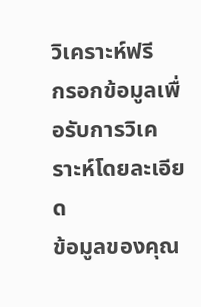วิเคราะห์ฟรี
กรอกข้อมูลเพื่อรับการวิเคราะห์โดยละเอียด
ข้อมูลของคุณ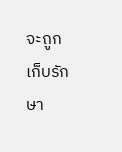จะถูกเก็บรักษา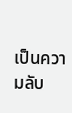เป็นความลับ